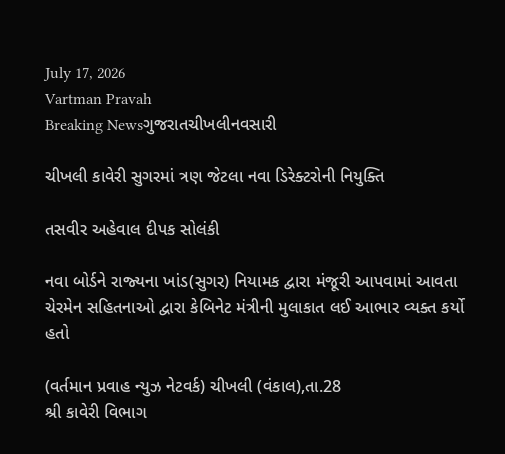July 17, 2026
Vartman Pravah
Breaking Newsગુજરાતચીખલીનવસારી

ચીખલી કાવેરી સુગરમાં ત્રણ જેટલા નવા ડિરેક્‍ટરોની નિયુક્‍તિ

તસવીર અહેવાલ દીપક સોલંકી

નવા બોર્ડને રાજ્‍યના ખાંડ(સુગર) નિયામક દ્વારા મંજૂરી આપવામાં આવતા ચેરમેન સહિતનાઓ દ્વારા કેબિનેટ મંત્રીની મુલાકાત લઈ આભાર વ્‍યક્‍ત કર્યો હતો

(વર્તમાન પ્રવાહ ન્‍યુઝ નેટવર્ક) ચીખલી (વંકાલ),તા.28
શ્રી કાવેરી વિભાગ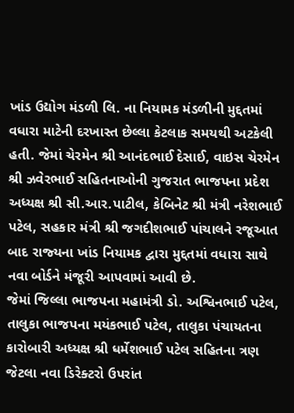ખાંડ ઉદ્યોગ મંડળી લિ. ના નિયામક મંડળીની મુદ્દતમાં વધારા માટેની દરખાસ્‍ત છેલ્લા કેટલાક સમયથી અટકેલી હતી. જેમાં ચેરમેન શ્રી આનંદભાઈ દેસાઈ, વાઇસ ચેરમેન શ્રી ઝવેરભાઈ સહિતનાઓની ગુજરાત ભાજપના પ્રદેશ અધ્‍યક્ષ શ્રી સી.આર.પાટીલ, કેબિનેટ શ્રી મંત્રી નરેશભાઈ પટેલ, સહકાર મંત્રી શ્રી જગદીશભાઈ પાંચાલને રજૂઆત બાદ રાજ્‍યના ખાંડ નિયામક દ્વારા મુદ્દતમાં વધારા સાથે નવા બોર્ડને મંજૂરી આપવામાં આવી છે.
જેમાં જિલ્લા ભાજપના મહામંત્રી ડો. અશ્વિનભાઈ પટેલ, તાલુકા ભાજપના મયંકભાઈ પટેલ, તાલુકા પંચાયતના કારોબારી અધ્‍યક્ષ શ્રી ધર્મેશભાઈ પટેલ સહિતના ત્રણ જેટલા નવા ડિરેક્‍ટરો ઉપરાંત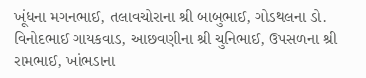ખૂંધના મગનભાઈ, તલાવચોરાના શ્રી બાબુભાઈ, ગોડથલના ડો. વિનોદભાઈ ગાયકવાડ, આછવણીના શ્રી ચુનિભાઈ, ઉપસળના શ્રી રામભાઈ, ખાંભડાના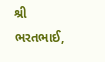શ્રી ભરતભાઈ,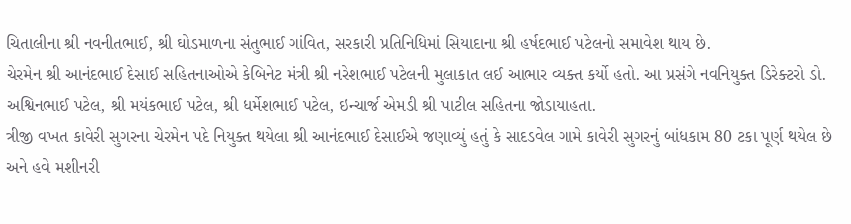ચિતાલીના શ્રી નવનીતભાઈ, શ્રી ઘોડમાળના સંતુભાઈ ગાંવિત, સરકારી પ્રતિનિધિમાં સિયાદાના શ્રી હર્ષદભાઈ પટેલનો સમાવેશ થાય છે.
ચેરમેન શ્રી આનંદભાઈ દેસાઈ સહિતનાઓએ કેબિનેટ મંત્રી શ્રી નરેશભાઈ પટેલની મુલાકાત લઈ આભાર વ્‍યક્‍ત કર્યો હતો. આ પ્રસંગે નવનિયુક્‍ત ડિરેક્‍ટરો ડો. અશ્વિનભાઈ પટેલ, શ્રી મયંકભાઈ પટેલ, શ્રી ધર્મેશભાઈ પટેલ, ઇન્‍ચાર્જ એમડી શ્રી પાટીલ સહિતના જોડાયાહતા.
ત્રીજી વખત કાવેરી સુગરના ચેરમેન પદે નિયુક્‍ત થયેલા શ્રી આનંદભાઈ દેસાઈએ જણાવ્‍યું હતું કે સાદડવેલ ગામે કાવેરી સુગરનું બાંધકામ 80 ટકા પૂર્ણ થયેલ છે અને હવે મશીનરી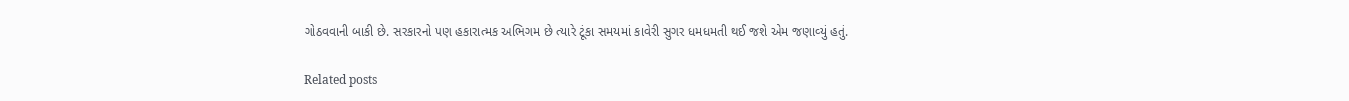ગોઠવવાની બાકી છે. સરકારનો પણ હકારાત્‍મક અભિગમ છે ત્‍યારે ટૂંકા સમયમાં કાવેરી સુગર ધમધમતી થઈ જશે એમ જણાવ્‍યું હતું.

Related posts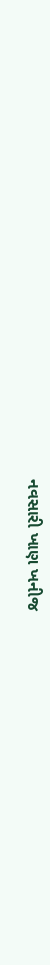નવસારી ખાણ ખનીજ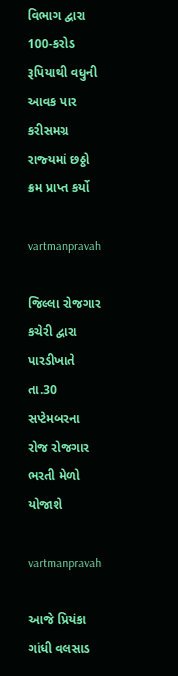વિભાગ દ્વારા 100-કરોડ રૂપિયાથી વધુની આવક પાર કરીસમગ્ર રાજ્‍યમાં છઠ્ઠો ક્રમ પ્રાપ્ત કર્યો

vartmanpravah

જિલ્લા રોજગાર કચેરી દ્વારા પારડીખાતે તા.30 સપ્‍ટેમબરના રોજ રોજગાર ભરતી મેળો યોજાશે

vartmanpravah

આજે પ્રિયંકા ગાંધી વલસાડ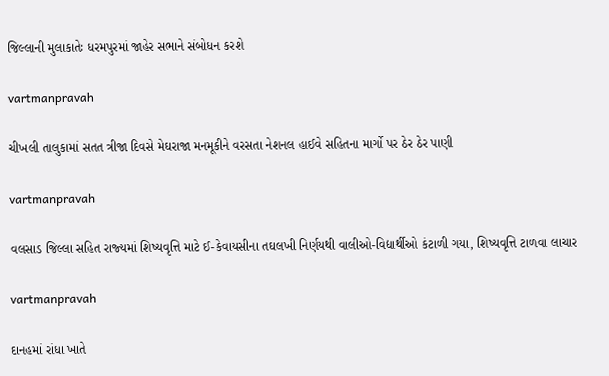જિલ્લાની મુલાકાતેઃ ધરમપુરમાં જાહેર સભાને સંબોધન કરશે

vartmanpravah

ચીખલી તાલુકામાં સતત ત્રીજા દિવસે મેઘરાજા મનમૂકીને વરસતા નેશનલ હાઈવે સહિતના માર્ગો પર ઠેર ઠેર પાણી

vartmanpravah

વલસાડ જિલ્લા સહિત રાજ્‍યમાં શિષ્‍યવૃત્તિ માટે ઈ-કેવાયસીના તઘલખી નિર્ણયથી વાલીઓ-વિદ્યાર્થીઓ કંટાળી ગયા, શિષ્‍યવૃત્તિ ટાળવા લાચાર

vartmanpravah

દાનહમાં રાંધા ખાતે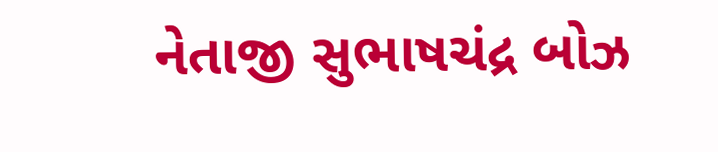નેતાજી સુભાષચંદ્ર બોઝ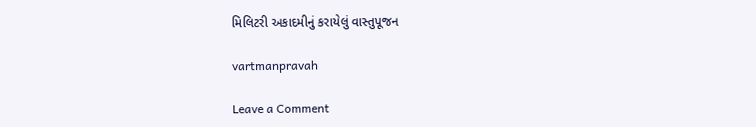મિલિટરી અકાદમીનું કરાયેલું વાસ્‍તુપૂજન

vartmanpravah

Leave a Comment